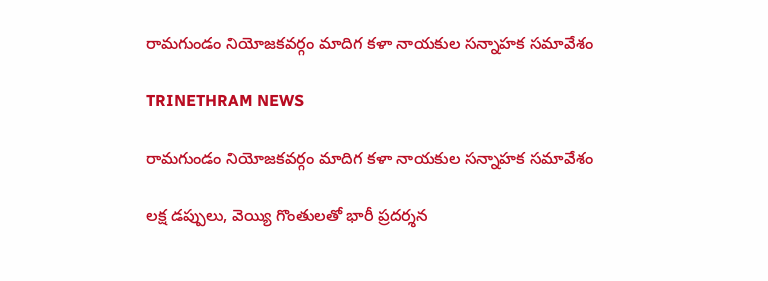రామగుండం నియోజకవర్గం మాదిగ కళా నాయకుల సన్నాహక సమావేశం

TRINETHRAM NEWS

రామగుండం నియోజకవర్గం మాదిగ కళా నాయకుల సన్నాహక సమావేశం

లక్ష డప్పులు, వెయ్యి గొంతులతో భారీ ప్రదర్శన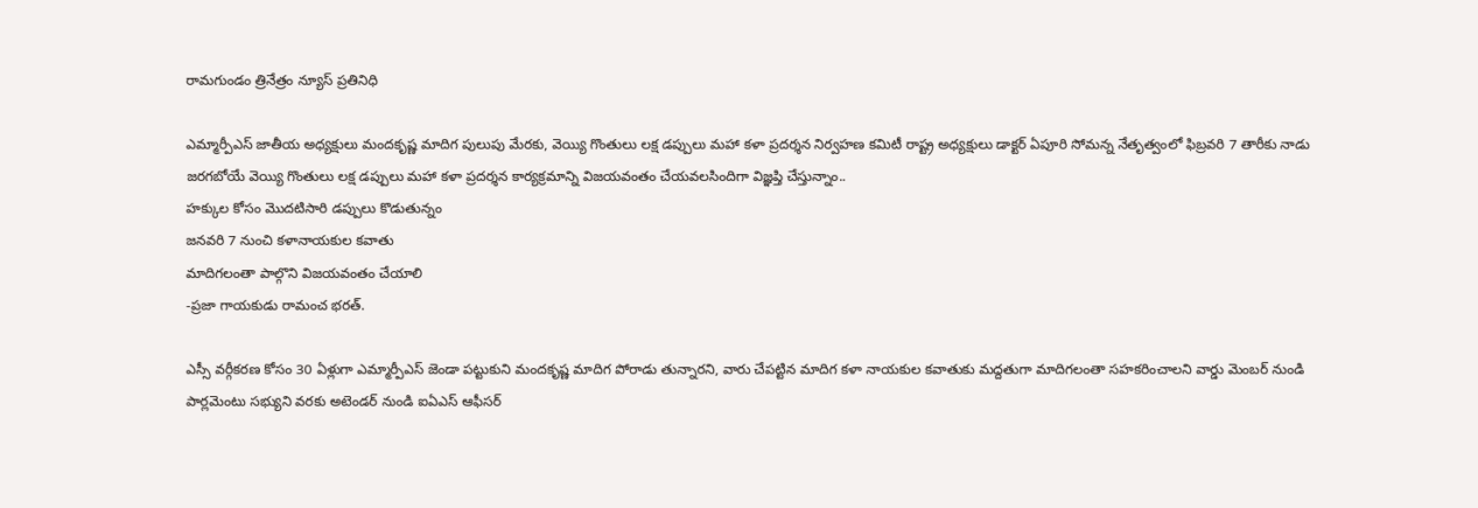రామగుండం త్రినేత్రం న్యూస్ ప్రతినిధి

ఎమ్మార్పీఎస్ జాతీయ అధ్యక్షులు మందకృష్ణ మాదిగ పులుపు మేరకు, వెయ్యి గొంతులు లక్ష డప్పులు మహా కళా ప్రదర్శన నిర్వహణ కమిటీ రాష్ట్ర అధ్యక్షులు డాక్టర్ ఏపూరి సోమన్న నేతృత్వంలో ఫిబ్రవరి 7 తారీకు నాడు జరగబోయే వెయ్యి గొంతులు లక్ష డప్పులు మహా కళా ప్రదర్శన కార్యక్రమాన్ని విజయవంతం చేయవలసిందిగా విజ్ఞప్తి చేస్తున్నాం..
హక్కుల కోసం మొదటిసారి డప్పులు కొడుతున్నం
జనవరి 7 నుంచి కళానాయకుల కవాతు
మాదిగలంతా పాల్గొని విజయవంతం చేయాలి
-ప్రజా గాయకుడు రామంచ భరత్.

ఎస్సీ వర్గీకరణ కోసం 30 ఏళ్లుగా ఎమ్మార్పీఎస్ జెండా పట్టుకుని మందకృష్ణ మాదిగ పోరాడు తున్నారని, వారు చేపట్టిన మాదిగ కళా నాయకుల కవాతుకు మద్దతుగా మాదిగలంతా సహకరించాలని వార్డు మెంబర్ నుండి పార్లమెంటు సభ్యుని వరకు అటెండర్ నుండి ఐఏఎస్ ఆఫీసర్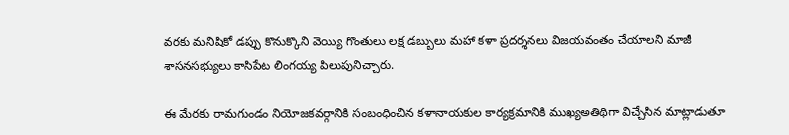వరకు మనిషికో డప్పు కొనుక్కొని వెయ్యి గొంతులు లక్ష డబ్బులు మహా కళా ప్రదర్శనలు విజయవంతం చేయాలని మాజీ శాసనసభ్యులు కాసిపేట లింగయ్య పిలుపునిచ్చారు.

ఈ మేరకు రామగుండం నియోజకవర్గానికి సంబంధించిన కళానాయకుల కార్యక్రమానికి ముఖ్యఅతిథిగా విచ్చేసిన మాట్లాడుతూ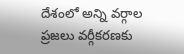దేశంలో అన్ని వర్గాల ప్రజలు వర్గీకరణకు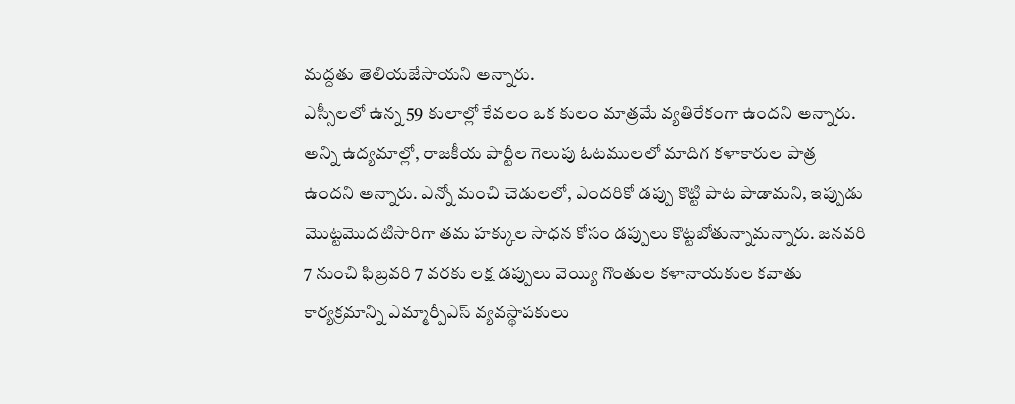మద్దతు తెలియజేసాయని అన్నారు.
ఎస్సీలలో ఉన్న 59 కులాల్లో కేవలం ఒక కులం మాత్రమే వ్యతిరేకంగా ఉందని అన్నారు. అన్ని ఉద్యమాల్లో, రాజకీయ పార్టీల గెలుపు ఓటములలో మాదిగ కళాకారుల పాత్ర ఉందని అన్నారు. ఎన్నో మంచి చెడులలో, ఎందరికో డప్పు కొట్టి పాట పాడామని, ఇప్పుడు మొట్టమొదటిసారిగా తమ హక్కుల సాధన కోసం డప్పులు కొట్టబోతున్నామన్నారు. జనవరి 7 నుంచి ఫిబ్రవరి 7 వరకు లక్ష డప్పులు వెయ్యి గొంతుల కళానాయకుల కవాతు కార్యక్రమాన్ని ఎమ్మార్పీఎస్ వ్యవస్థాపకులు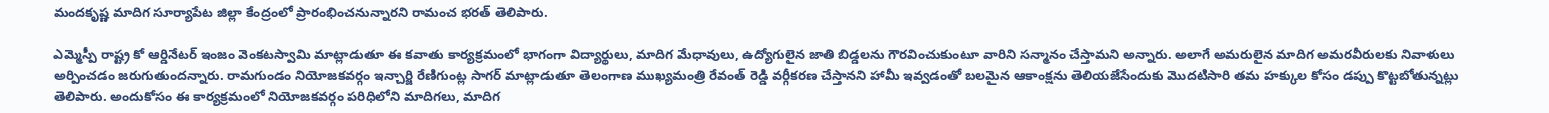మందకృష్ణ మాదిగ సూర్యాపేట జిల్లా కేంద్రంలో ప్రారంభించనున్నారని రామంచ భరత్ తెలిపారు.

ఎమ్మెస్పీ రాష్ట్ర కో ఆర్డినేటర్ ఇంజం వెంకటస్వామి మాట్లాడుతూ ఈ కవాతు కార్యక్రమంలో భాగంగా విద్యార్థులు, మాదిగ మేధావులు, ఉద్యోగులైన జాతి బిడ్డలను గౌరవించుకుంటూ వారిని సన్మానం చేస్తామని అన్నారు. అలాగే అమరులైన మాదిగ అమరవీరులకు నివాళులు అర్పించడం జరుగుతుందన్నారు. రామగుండం నియోజకవర్గం ఇన్చార్జి రేణిగుంట్ల సాగర్ మాట్లాడుతూ తెలంగాణ ముఖ్యమంత్రి రేవంత్ రెడ్డి వర్గీకరణ చేస్తానని హామీ ఇవ్వడంతో బలమైన ఆకాంక్షను తెలియజేసేందుకు మొదటిసారి తమ హక్కుల కోసం డప్పు కొట్టబోతున్నట్లు తెలిపారు. అందుకోసం ఈ కార్యక్రమంలో నియోజకవర్గం పరిధిలోని మాదిగలు, మాదిగ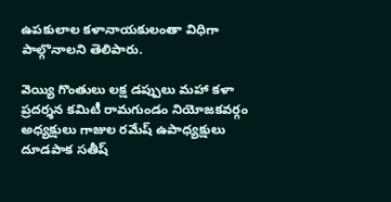ఉపకులాల కళానాయకులంతా విధిగా పాల్గొనాలని తెలిపారు.

వెయ్యి గొంతులు లక్ష డప్పులు మహా కళా ప్రదర్శన కమిటీ రామగుండం నియోజకవర్గం అధ్యక్షులు గాజుల రమేష్ ఉపాధ్యక్షులు దూడపాక సతీష్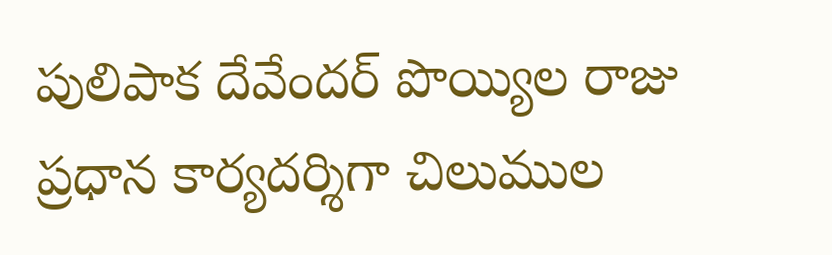పులిపాక దేవేందర్ పొయ్యిల రాజు ప్రధాన కార్యదర్శిగా చిలుముల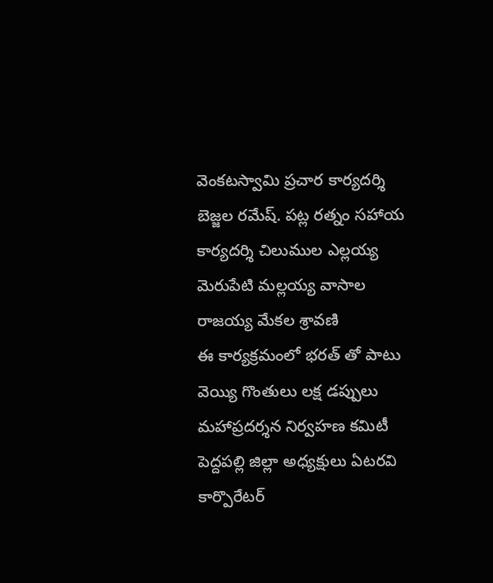వెంకటస్వామి ప్రచార కార్యదర్శి బెజ్జల రమేష్. పట్ల రత్నం సహాయ కార్యదర్శి చిలుముల ఎల్లయ్య మెరుపేటి మల్లయ్య వాసాల రాజయ్య మేకల శ్రావణి
ఈ కార్యక్రమంలో భరత్ తో పాటు వెయ్యి గొంతులు లక్ష డప్పులు మహాప్రదర్శన నిర్వహణ కమిటీ పెద్దపల్లి జిల్లా అధ్యక్షులు ఏటరవి కార్పొరేటర్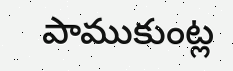పాముకుంట్ల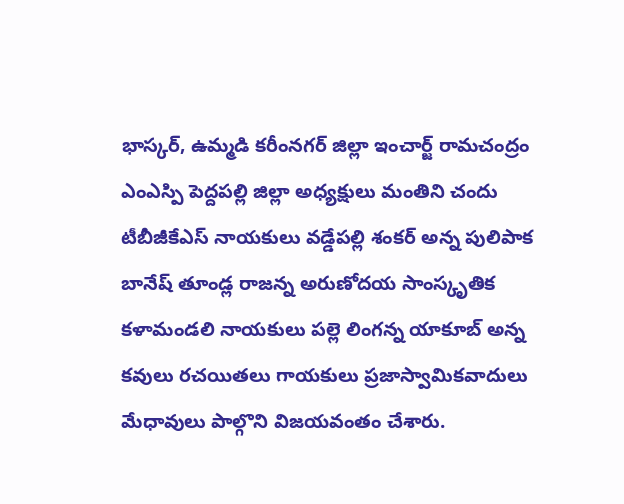భాస్కర్, ఉమ్మడి కరీంనగర్ జిల్లా ఇంచార్జ్ రామచంద్రం ఎంఎస్పి పెద్దపల్లి జిల్లా అధ్యక్షులు మంతిని చందు టీబీజీకేఎస్ నాయకులు వడ్డేపల్లి శంకర్ అన్న పులిపాక బానేష్ తూండ్ల రాజన్న అరుణోదయ సాంస్కృతిక కళామండలి నాయకులు పల్లె లింగన్న యాకూబ్ అన్న కవులు రచయితలు గాయకులు ప్రజాస్వామికవాదులు మేధావులు పాల్గొని విజయవంతం చేశారు.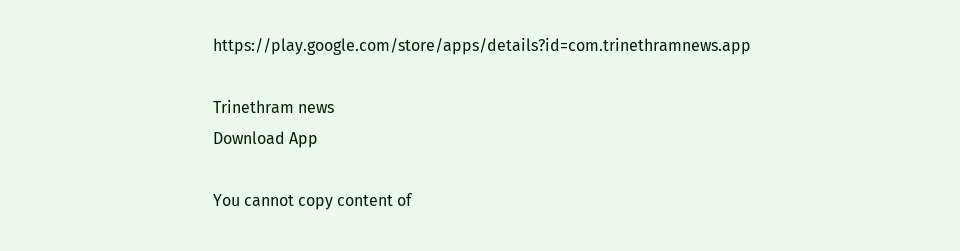https://play.google.com/store/apps/details?id=com.trinethramnews.app

Trinethram news
Download App

You cannot copy content of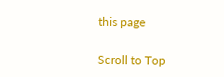this page

Scroll to Top